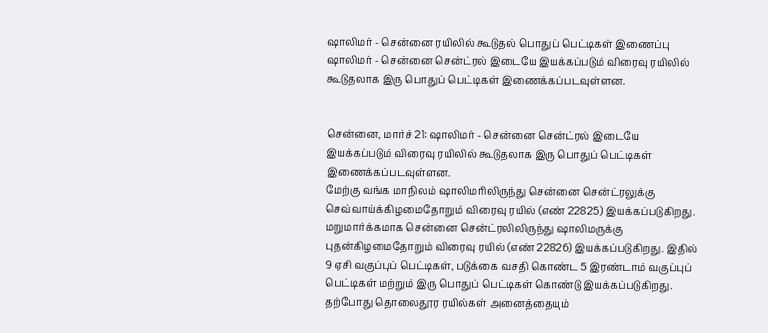ஷாலிமர் - சென்னை ரயிலில் கூடுதல் பொதுப் பெட்டிகள் இணைப்பு
ஷாலிமர் - சென்னை சென்ட்ரல் இடையே இயக்கப்படும் விரைவு ரயிலில் கூடுதலாக இரு பொதுப் பெட்டிகள் இணைக்கப்படவுள்ளன.


சென்னை, மார்ச் 21: ஷாலிமர் - சென்னை சென்ட்ரல் இடையே இயக்கப்படும் விரைவு ரயிலில் கூடுதலாக இரு பொதுப் பெட்டிகள் இணைக்கப்படவுள்ளன.
மேற்கு வங்க மாநிலம் ஷாலிமரிலிருந்து சென்னை சென்ட்ரலுக்கு செவ்வாய்க்கிழமைதோறும் விரைவு ரயில் (எண் 22825) இயக்கப்படுகிறது. மறுமார்க்கமாக சென்னை சென்ட்ரலிலிருந்து ஷாலிமருக்கு புதன்கிழமைதோறும் விரைவு ரயில் (எண் 22826) இயக்கப்படுகிறது. இதில் 9 ஏசி வகுப்புப் பெட்டிகள், படுக்கை வசதி கொண்ட 5 இரண்டாம் வகுப்புப் பெட்டிகள் மற்றும் இரு பொதுப் பெட்டிகள் கொண்டு இயக்கப்படுகிறது.
தற்போது தொலைதூர ரயில்கள் அனைத்தையும்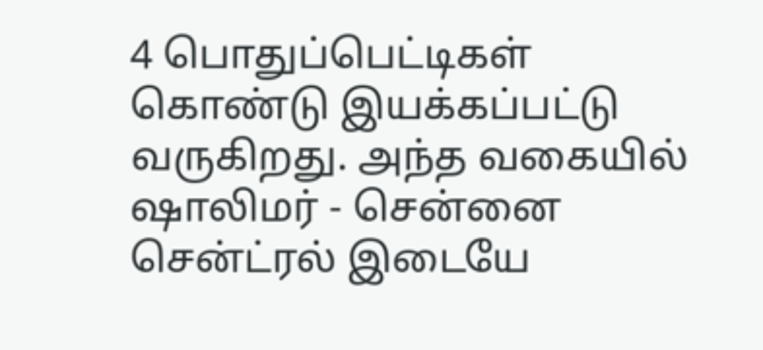4 பொதுப்பெட்டிகள் கொண்டு இயக்கப்பட்டு வருகிறது. அந்த வகையில் ஷாலிமர் - சென்னை சென்ட்ரல் இடையே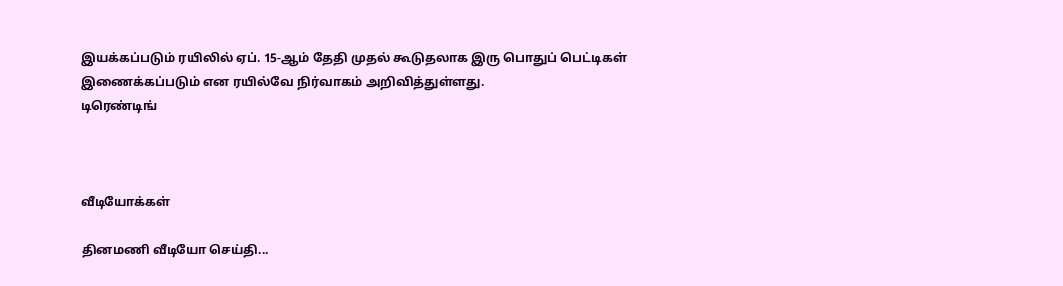இயக்கப்படும் ரயிலில் ஏப். 15-ஆம் தேதி முதல் கூடுதலாக இரு பொதுப் பெட்டிகள் இணைக்கப்படும் என ரயில்வே நிர்வாகம் அறிவித்துள்ளது.
டிரெண்டிங்



வீடியோக்கள்

தினமணி வீடியோ செய்தி...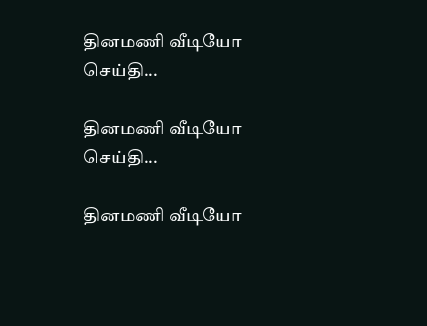தினமணி வீடியோ செய்தி...

தினமணி வீடியோ செய்தி...

தினமணி வீடியோ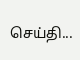செய்தி...